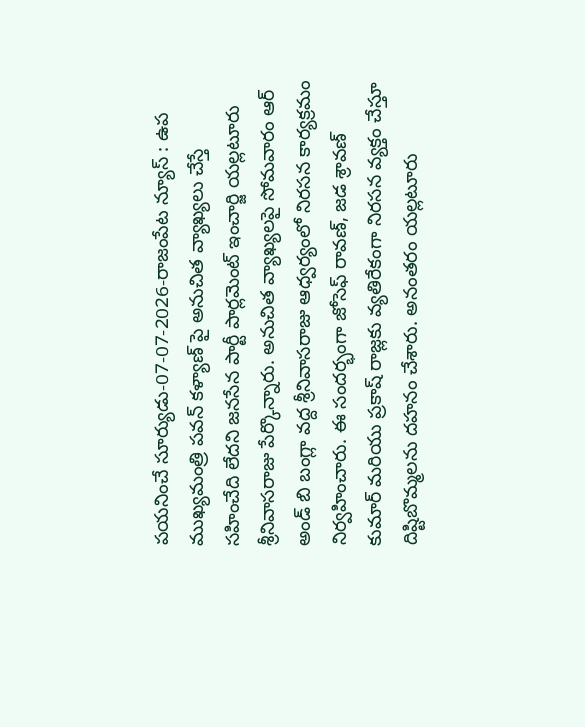పయనించే సూర్యుడు-07-07-2026-రాజంపేట న్యూస్ : ఉప ముఖ్యమంత్రి పవన్ కళ్యాణ్ పై అనుచిత వ్యాఖ్యలు చేస్తే సహించేది లేదని జనసేన పార్టీ పార్లమెంట్ ఇంచార్జి యల్లటూరు శ్రీనివాసరాజు పేర్కొన్నారు. అనుచిత వ్యాఖ్యలపై సోమవారం ఆర్ అండ్ బి బంగ్లా వద్ద శ్రీనివాసరాజు ఆధ్వర్యంలో నిరసన కార్యక్రమం నిర్వహించారు. ఈ సందర్భంగా జోసెఫ్ రావణ్, జడ శ్రావణ్ కుమార్ మరియు ప్రకాష్ రాజ్లకు వ్యతిరేకంగా నిరసన వ్యక్తం చేస్తూ దిష్టిబొమ్మలను దహనం చేశారు. అనంతరం యల్లటూరు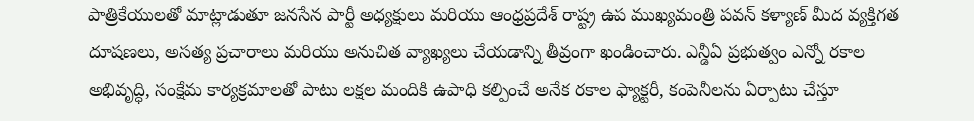పాత్రికేయులతో మాట్లాడుతూ జనసేన పార్టీ అధ్యక్షులు మరియు ఆంధ్రప్రదేశ్ రాష్ట్ర ఉప ముఖ్యమంత్రి పవన్ కళ్యాణ్ మీద వ్యక్తిగత దూషణలు, అసత్య ప్రచారాలు మరియు అనుచిత వ్యాఖ్యలు చేయడాన్ని తీవ్రంగా ఖండించారు. ఎన్డీఏ ప్రభుత్వం ఎన్నో రకాల అభివృద్ధి, సంక్షేమ కార్యక్రమాలతో పాటు లక్షల మందికి ఉపాధి కల్పించే అనేక రకాల ఫ్యాక్టరీ, కంపెనీలను ఏర్పాటు చేస్తూ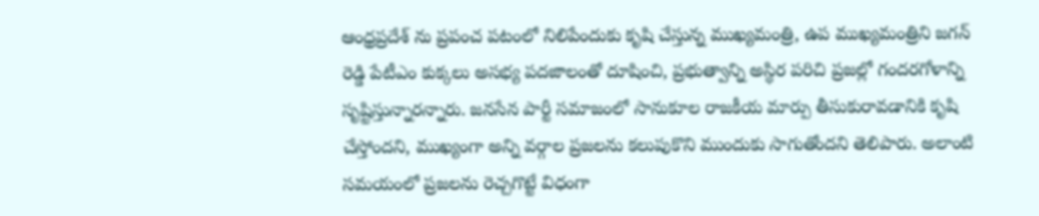ఆంధ్రప్రదేశ్ ను ప్రపంచ పటంలో నిలిపేందుకు కృషి చేస్తున్న ముఖ్యమంత్రి, ఉప ముఖ్యమంత్రిని జగన్ రెడ్డి పేటీఎం కుక్కలు అసభ్య పదజాలంతో దూషించి, ప్రభుత్వాన్ని అస్థిర పరిచి ప్రజల్లో గందరగోళాన్ని సృష్టిస్తున్నారన్నారు. జనసేన పార్టీ సమాజంలో సానుకూల రాజకీయ మార్పు తీసుకురావడానికి కృషి చేస్తోందని, ముఖ్యంగా అన్ని వర్గాల ప్రజలను కలుపుకొని ముందుకు సాగుతోందని తెలిపారు. అలాంటి సమయంలో ప్రజలను రెచ్చగొట్టే విధంగా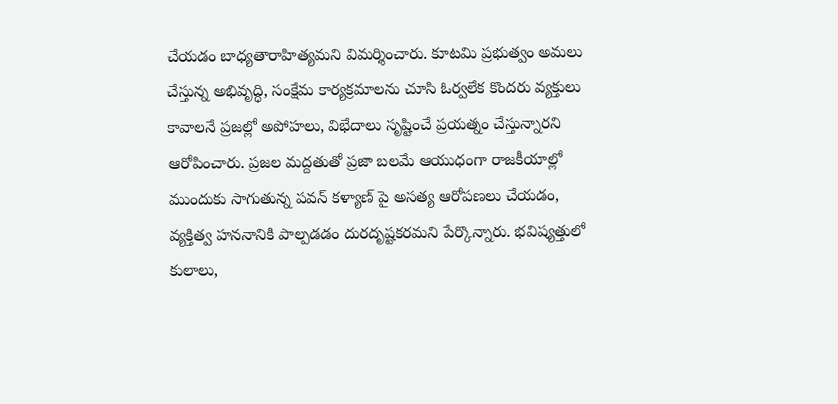చేయడం బాధ్యతారాహిత్యమని విమర్శించారు. కూటమి ప్రభుత్వం అమలు చేస్తున్న అభివృద్ధి, సంక్షేమ కార్యక్రమాలను చూసి ఓర్వలేక కొందరు వ్యక్తులు కావాలనే ప్రజల్లో అపోహలు, విభేదాలు సృష్టించే ప్రయత్నం చేస్తున్నారని ఆరోపించారు. ప్రజల మద్దతుతో ప్రజా బలమే ఆయుధంగా రాజకీయాల్లో ముందుకు సాగుతున్న పవన్ కళ్యాణ్ పై అసత్య ఆరోపణలు చేయడం, వ్యక్తిత్వ హననానికి పాల్పడడం దురదృష్టకరమని పేర్కొన్నారు. భవిష్యత్తులో కులాలు,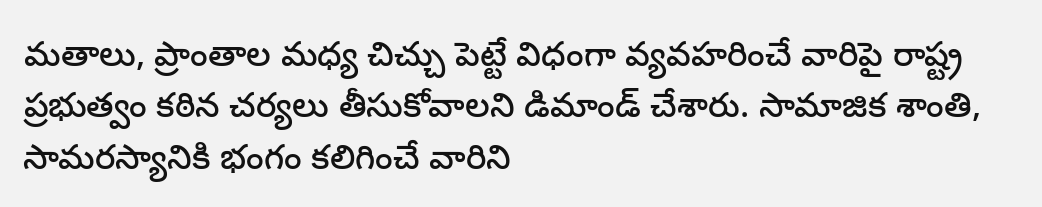మతాలు, ప్రాంతాల మధ్య చిచ్చు పెట్టే విధంగా వ్యవహరించే వారిపై రాష్ట్ర ప్రభుత్వం కఠిన చర్యలు తీసుకోవాలని డిమాండ్ చేశారు. సామాజిక శాంతి, సామరస్యానికి భంగం కలిగించే వారిని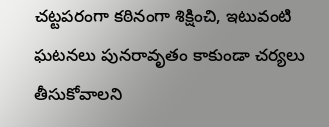చట్టపరంగా కఠినంగా శిక్షించి, ఇటువంటి ఘటనలు పునరావృతం కాకుండా చర్యలు తీసుకోవాలని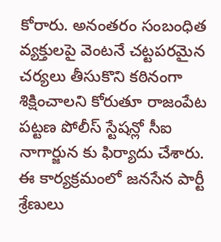కోరారు. అనంతరం సంబంధిత వ్యక్తులపై వెంటనే చట్టపరమైన చర్యలు తీసుకొని కఠినంగా శిక్షించాలని కోరుతూ రాజంపేట పట్టణ పోలీస్ స్టేషన్లో సీఐ నాగార్జున కు ఫిర్యాదు చేశారు. ఈ కార్యక్రమంలో జనసేన పార్టీ శ్రేణులు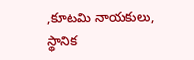,కూటమి నాయకులు, స్థానిక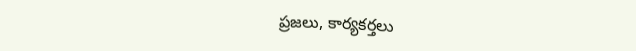ప్రజలు, కార్యకర్తలు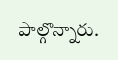పాల్గొన్నారు.